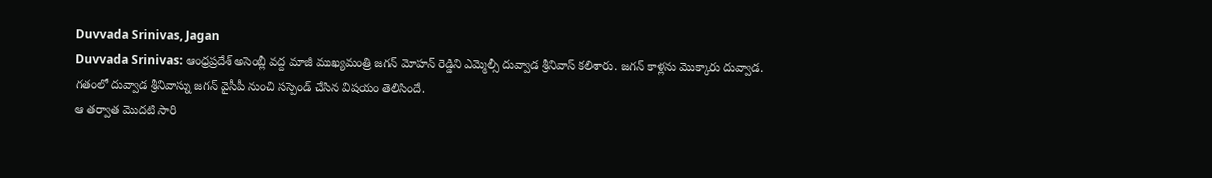Duvvada Srinivas, Jagan
Duvvada Srinivas: ఆంధ్రప్రదేశ్ అసెంబ్లీ వద్ద మాజీ ముఖ్యమంత్రి జగన్ మోహన్ రెడ్డిని ఎమ్మెల్సీ దువ్వాడ శ్రీనివాస్ కలిశారు. జగన్ కాళ్లను మొక్కారు దువ్వాడ. గతంలో దువ్వాడ శ్రీనివాస్ను జగన్ వైసీపీ నుంచి సస్పెండ్ చేసిన విషయం తెలిసిందే.
ఆ తర్వాత మొదటి సారి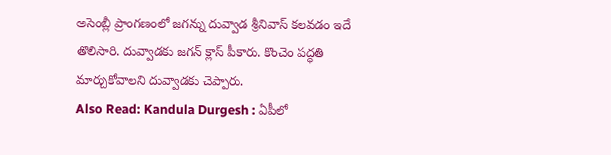అసెంబ్లీ ప్రాంగణంలో జగన్ను దువ్వాడ శ్రీనివాస్ కలవడం ఇదే తొలిసారి. దువ్వాడకు జగన్ క్లాస్ పీకారు. కొంచెం పద్ధతి మార్చుకోవాలని దువ్వాడకు చెప్పారు.
Also Read: Kandula Durgesh : ఏపీలో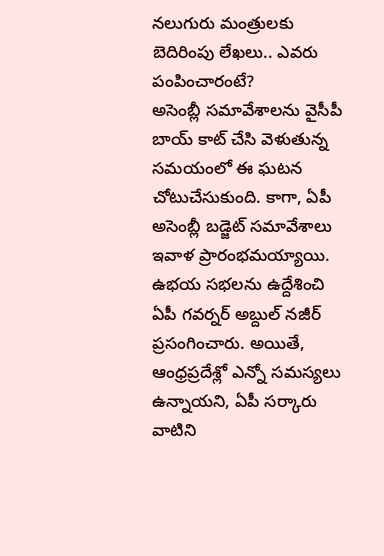నలుగురు మంత్రులకు బెదిరింపు లేఖలు.. ఎవరు పంపించారంటే?
అసెంబ్లీ సమావేశాలను వైసీపీ బాయ్ కాట్ చేసి వెళుతున్న సమయంలో ఈ ఘటన చోటుచేసుకుంది. కాగా, ఏపీ అసెంబ్లీ బడ్జెట్ సమావేశాలు ఇవాళ ప్రారంభమయ్యాయి.
ఉభయ సభలను ఉద్దేశించి ఏపీ గవర్నర్ అబ్దుల్ నజీర్ ప్రసంగించారు. అయితే, ఆంధ్రప్రదేశ్లో ఎన్నో సమస్యలు ఉన్నాయని, ఏపీ సర్కారు వాటిని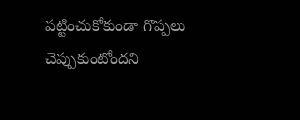పట్టించుకోకుండా గొప్పలు చెప్పుకుంటోందని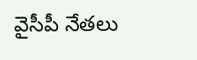వైసీపీ నేతలు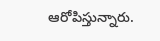ఆరోపిస్తున్నారు.